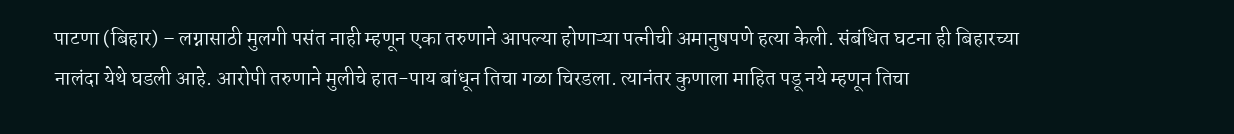पाटणा (बिहार) – लग्नासाठी मुलगी पसंत नाही म्हणून एका तरुणाने आपल्या होणाऱ्या पत्नीची अमानुषपणे हत्या केली. संबंधित घटना ही बिहारच्या नालंदा येथे घडली आहे. आरोपी तरुणाने मुलीचे हात-पाय बांधून तिचा गळा चिरडला. त्यानंतर कुणाला माहित पडू नये म्हणून तिचा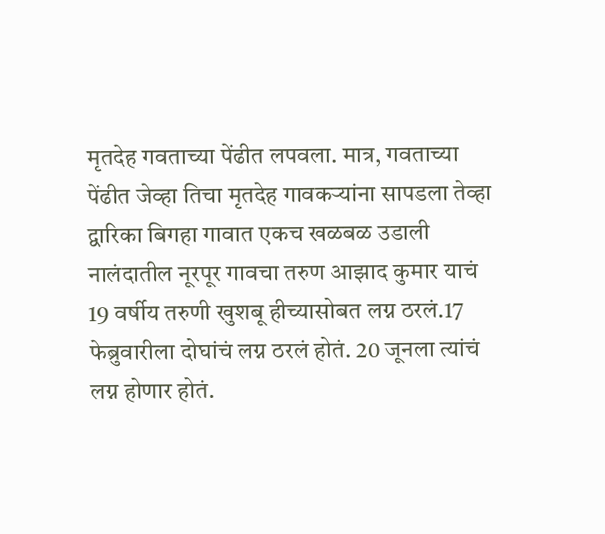मृतदेह गवताच्या पेंढीत लपवला. मात्र, गवताच्या पेंढीत जेव्हा तिचा मृतदेह गावकऱ्यांना सापडला तेव्हा द्वारिका बिगहा गावात एकच खळबळ उडाली
नालंदातील नूरपूर गावचा तरुण आझाद कुमार याचं 19 वर्षीय तरुणी खुशबू हीच्यासोबत लग्न ठरलं.17 फेब्रुवारीला दोघांचं लग्न ठरलं होतं. 20 जूनला त्यांचं लग्न होणार होतं.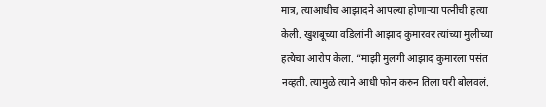मात्र, त्याआधीच आझादने आपल्या होणाऱ्या पत्नीची हत्या केली. खुशबूच्या वडिलांनी आझाद कुमारवर त्यांच्या मुलीच्या हत्येचा आरोप केला. “माझी मुलगी आझाद कुमारला पसंत नव्हती. त्यामुळे त्याने आधी फोन करुन तिला घरी बोलवलं.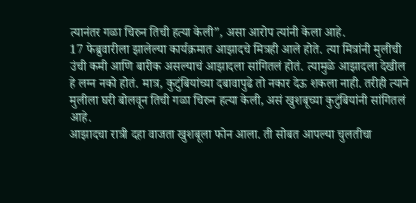त्यानंतर गळा चिरुन तिची हत्या केली”, असा आरोप त्यांनी केला आहे.
17 फेब्रुवारीला झालेल्या कार्यक्रमात आझादचे मित्रही आले होते. त्या मित्रांनी मुलीची उंची कमी आणि बारीक असल्याचं आझादला सांगितलं होतं. त्यामुळे आझादला देखील हे लग्न नको होतं. मात्र, कुटुंबियांच्या दबावापुढे तो नकार देऊ शकला नाही. तरीही त्याने मुलीला घरी बोलवून तिची गळा चिरुन हत्या केली, असं खुशबूच्या कुटुंबियांनी सांगितलं आहे.
आझादचा रात्री दहा वाजता खुशबूला फोन आला. ती सोबत आपल्या चुलतीचा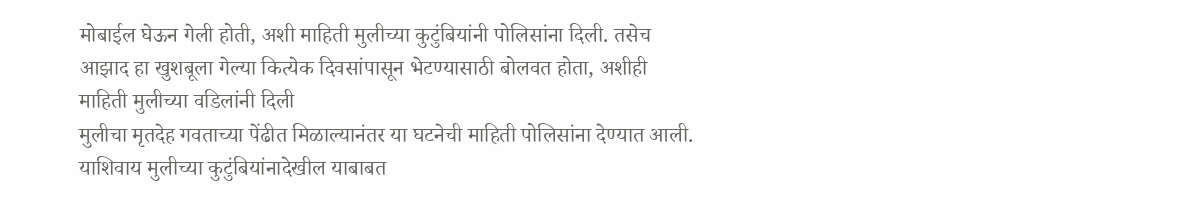मोबाईल घेऊन गेली होती, अशी माहिती मुलीच्या कुटुंबियांनी पोलिसांना दिली. तसेच आझाद हा खुशबूला गेल्या कित्येक दिवसांपासून भेटण्यासाठी बोलवत होता, अशीही माहिती मुलीच्या वडिलांनी दिली
मुलीचा मृतदेह गवताच्या पेंढीत मिळाल्यानंतर या घटनेची माहिती पोलिसांना देण्यात आली. याशिवाय मुलीच्या कुटुंबियांनादेखील याबाबत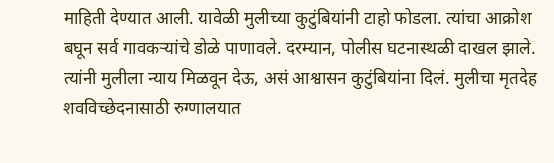माहिती देण्यात आली. यावेळी मुलीच्या कुटुंबियांनी टाहो फोडला. त्यांचा आक्रोश बघून सर्व गावकऱ्यांचे डोळे पाणावले. दरम्यान, पोलीस घटनास्थळी दाखल झाले. त्यांनी मुलीला न्याय मिळवून देऊ, असं आश्वासन कुटुंबियांना दिलं. मुलीचा मृतदेह शवविच्छेदनासाठी रुग्णालयात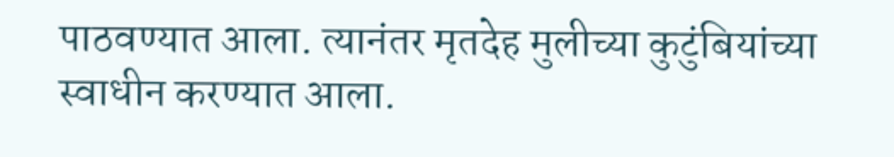पाठवण्यात आला. त्यानंतर मृतदेह मुलीच्या कुटुंबियांच्या स्वाधीन करण्यात आला.